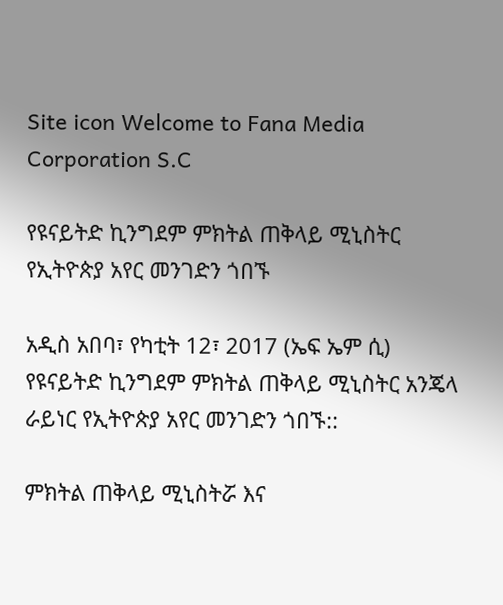Site icon Welcome to Fana Media Corporation S.C

የዩናይትድ ኪንግደም ምክትል ጠቅላይ ሚኒስትር የኢትዮጵያ አየር መንገድን ጎበኙ

አዲስ አበባ፣ የካቲት 12፣ 2017 (ኤፍ ኤም ሲ) የዩናይትድ ኪንግደም ምክትል ጠቅላይ ሚኒስትር አንጄላ ራይነር የኢትዮጵያ አየር መንገድን ጎበኙ::

ምክትል ጠቅላይ ሚኒስትሯ እና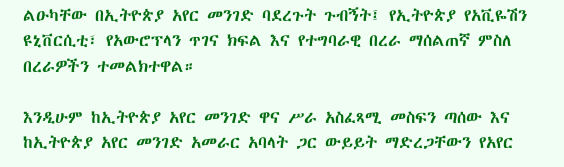ልዑካቸው በኢትዮጵያ አየር መንገድ ባደረጉት ጉብኝት፤ የኢትዮጵያ የአቪዬሽን ዩኒቨርሲቲ፣ የአውሮፕላን ጥገና ክፍል እና የተግባራዊ በረራ ማሰልጠኛ ምስለ በረራዎችን ተመልክተዋል።

እንዲሁም ከኢትዮጵያ አየር መንገድ ዋና ሥራ አስፈጻሚ መስፍን ጣሰው እና ከኢትዮጵያ አየር መንገድ አመራር አባላት ጋር ውይይት ማድረጋቸውን የአየር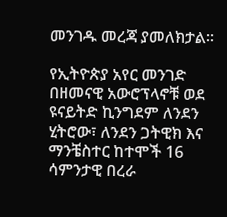መንገዱ መረጃ ያመለክታል።

የኢትዮጵያ አየር መንገድ በዘመናዊ አውሮፕላኖቹ ወደ ዩናይትድ ኪንግደም ለንደን ሂትሮው፣ ለንደን ጋትዊክ እና ማንቼስተር ከተሞች 16 ሳምንታዊ በረራ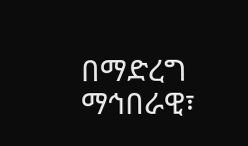በማድረግ ማኅበራዊ፣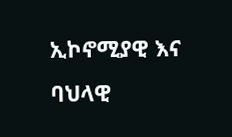ኢኮኖሚያዊ እና ባህላዊ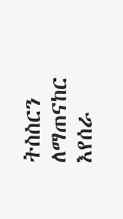ትስስርን ለማጠናከር እየሰራ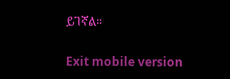ይገኛል።

Exit mobile version